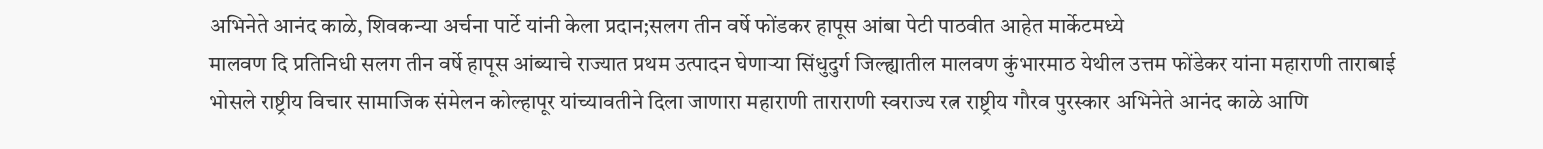अभिनेते आनंद काळे, शिवकन्या अर्चना पार्टे यांनी केला प्रदान;सलग तीन वर्षे फोंडकर हापूस आंबा पेटी पाठवीत आहेत मार्केटमध्ये
मालवण दि प्रतिनिधी सलग तीन वर्षे हापूस आंब्याचे राज्यात प्रथम उत्पादन घेणाऱ्या सिंधुदुर्ग जिल्ह्यातील मालवण कुंभारमाठ येथील उत्तम फोंडेकर यांना महाराणी ताराबाई भोसले राष्ट्रीय विचार सामाजिक संमेलन कोल्हापूर यांच्यावतीने दिला जाणारा महाराणी ताराराणी स्वराज्य रत्न राष्ट्रीय गौरव पुरस्कार अभिनेते आनंद काळे आणि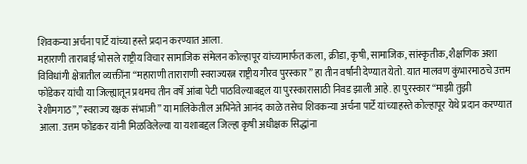शिवकन्या अर्चना पार्टे यांच्या हस्ते प्रदान करण्यात आला.
महाराणी ताराबाई भोसले राष्ट्रीय विचार सामाजिक संमेलन कोल्हापूर यांच्यामार्फत कला, क्रीडा, कृषी, सामाजिक, सांस्कृतीक, शैक्षणिक अशा विविधांगी क्षेत्रातील व्यक्तींना “महाराणी ताराराणी स्वराज्यरत्न राष्ट्रीय गौरव पुरस्कार” हा तीन वर्षांनी देण्यात येतो. यात मालवण कुंभारमाठचे उत्तम फोंडेकर यांची या जिल्ह्यातून प्रथमच तीन वर्षे आंबा पेटी पाठविल्याबद्दल या पुरस्कारासाठी निवड झाली आहे. हा पुरस्कार “माझी तुझी रेशीमगाठ”,”स्वराज्य रक्षक संभाजी” या मालिकेतील अभिनेते आनंद काळे तसेच शिवकन्या अर्चना पार्टे यांच्याहस्ते कोल्हापूर येथे प्रदान करण्यात आला. उत्तम फोंडकर यांनी मिळविलेल्या या यशाबद्दल जिल्हा कृषी अधीक्षक सिद्धांना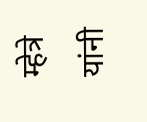म्हेत्रे यांनी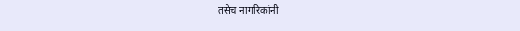तसेच नागरिकांनी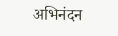अभिनंदन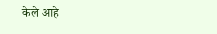केले आहे